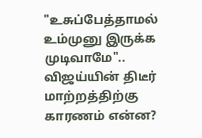"உசுப்பேத்தாமல் உம்முனு இருக்க முடிவாமே".. விஜய்யின் திடீர் மாற்றத்திற்கு காரணம் என்ன?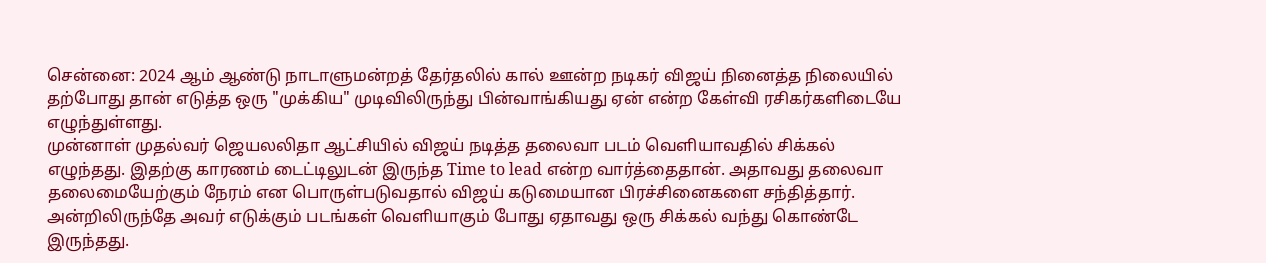சென்னை: 2024 ஆம் ஆண்டு நாடாளுமன்றத் தேர்தலில் கால் ஊன்ற நடிகர் விஜய் நினைத்த நிலையில் தற்போது தான் எடுத்த ஒரு "முக்கிய" முடிவிலிருந்து பின்வாங்கியது ஏன் என்ற கேள்வி ரசிகர்களிடையே எழுந்துள்ளது.
முன்னாள் முதல்வர் ஜெயலலிதா ஆட்சியில் விஜய் நடித்த தலைவா படம் வெளியாவதில் சிக்கல் எழுந்தது. இதற்கு காரணம் டைட்டிலுடன் இருந்த Time to lead என்ற வார்த்தைதான். அதாவது தலைவா தலைமையேற்கும் நேரம் என பொருள்படுவதால் விஜய் கடுமையான பிரச்சினைகளை சந்தித்தார்.
அன்றிலிருந்தே அவர் எடுக்கும் படங்கள் வெளியாகும் போது ஏதாவது ஒரு சிக்கல் வந்து கொண்டே இருந்தது.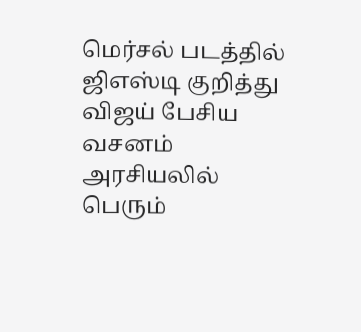மெர்சல் படத்தில் ஜிஎஸ்டி குறித்து விஜய் பேசிய வசனம் அரசியலில் பெரும்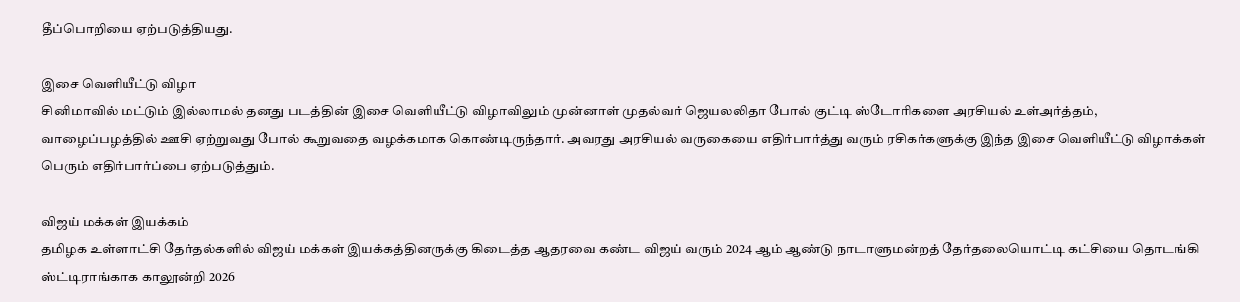தீப்பொறியை ஏற்படுத்தியது.

இசை வெளியீட்டு விழா
சினிமாவில் மட்டும் இல்லாமல் தனது படத்தின் இசை வெளியீட்டு விழாவிலும் முன்னாள் முதல்வர் ஜெயலலிதா போல் குட்டி ஸ்டோரிகளை அரசியல் உள்அர்த்தம், வாழைப்பழத்தில் ஊசி ஏற்றுவது போல் கூறுவதை வழக்கமாக கொண்டிருந்தார். அவரது அரசியல் வருகையை எதிர்பார்த்து வரும் ரசிகர்களுக்கு இந்த இசை வெளியீட்டு விழாக்கள் பெரும் எதிர்பார்ப்பை ஏற்படுத்தும்.

விஜய் மக்கள் இயக்கம்
தமிழக உள்ளாட்சி தேர்தல்களில் விஜய் மக்கள் இயக்கத்தினருக்கு கிடைத்த ஆதரவை கண்ட விஜய் வரும் 2024 ஆம் ஆண்டு நாடாளுமன்றத் தேர்தலையொட்டி கட்சியை தொடங்கி ஸ்ட்டிராங்காக காலூன்றி 2026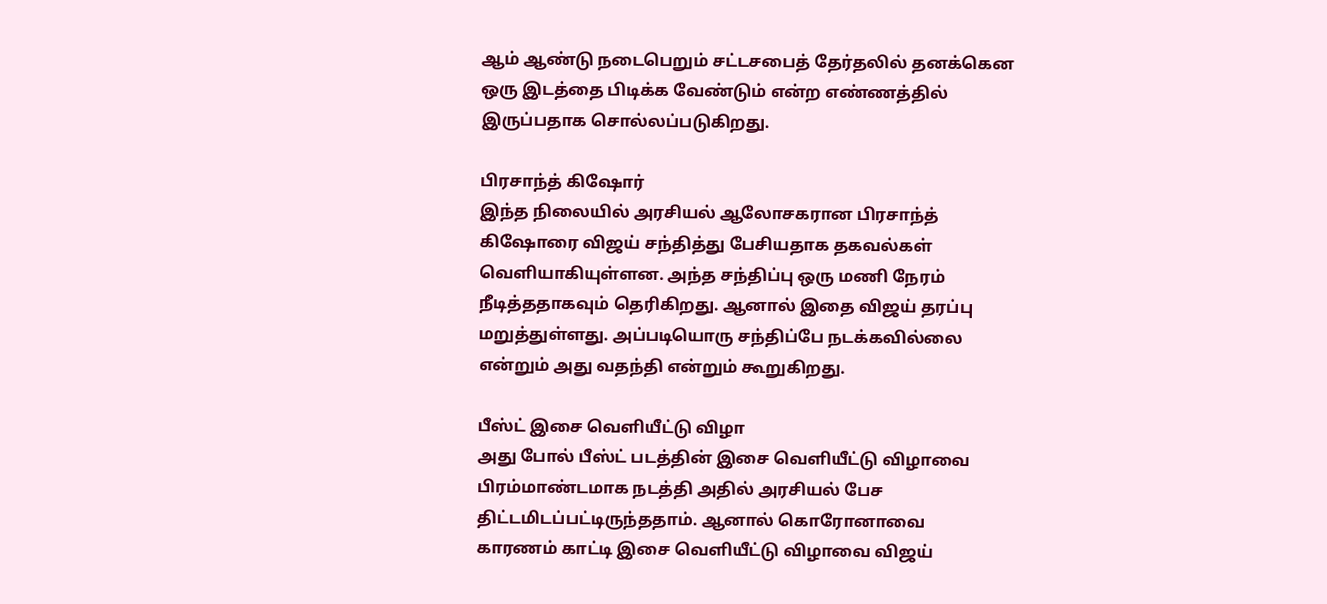ஆம் ஆண்டு நடைபெறும் சட்டசபைத் தேர்தலில் தனக்கென ஒரு இடத்தை பிடிக்க வேண்டும் என்ற எண்ணத்தில் இருப்பதாக சொல்லப்படுகிறது.

பிரசாந்த் கிஷோர்
இந்த நிலையில் அரசியல் ஆலோசகரான பிரசாந்த் கிஷோரை விஜய் சந்தித்து பேசியதாக தகவல்கள் வெளியாகியுள்ளன. அந்த சந்திப்பு ஒரு மணி நேரம் நீடித்ததாகவும் தெரிகிறது. ஆனால் இதை விஜய் தரப்பு மறுத்துள்ளது. அப்படியொரு சந்திப்பே நடக்கவில்லை என்றும் அது வதந்தி என்றும் கூறுகிறது.

பீஸ்ட் இசை வெளியீட்டு விழா
அது போல் பீஸ்ட் படத்தின் இசை வெளியீட்டு விழாவை பிரம்மாண்டமாக நடத்தி அதில் அரசியல் பேச திட்டமிடப்பட்டிருந்ததாம். ஆனால் கொரோனாவை காரணம் காட்டி இசை வெளியீட்டு விழாவை விஜய்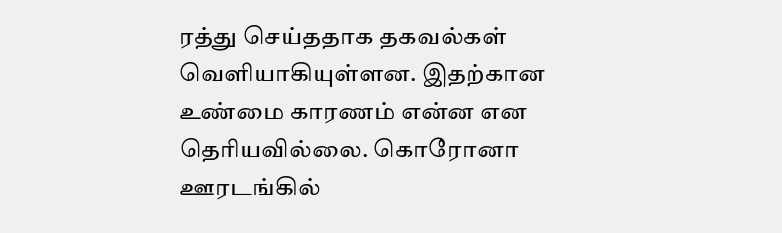ரத்து செய்ததாக தகவல்கள் வெளியாகியுள்ளன. இதற்கான உண்மை காரணம் என்ன என தெரியவில்லை. கொரோனா ஊரடங்கில்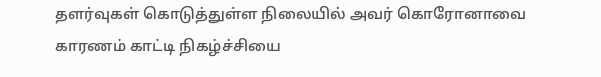தளர்வுகள் கொடுத்துள்ள நிலையில் அவர் கொரோனாவை காரணம் காட்டி நிகழ்ச்சியை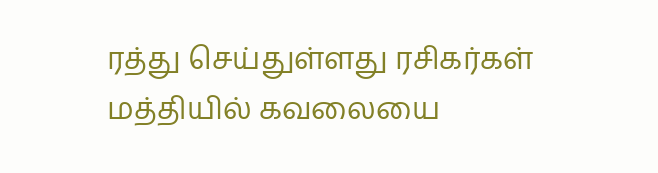ரத்து செய்துள்ளது ரசிகர்கள் மத்தியில் கவலையை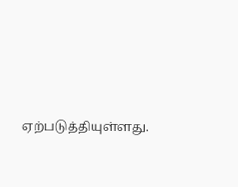ஏற்படுத்தியுள்ளது.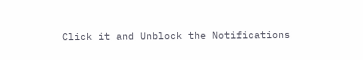Click it and Unblock the Notifications